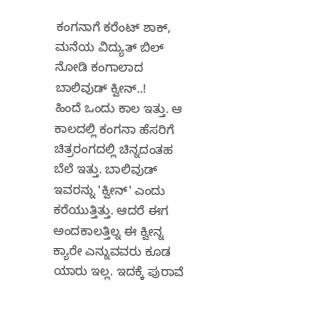ಕಂಗನಾಗೆ ಕರೆಂಟ್ ಶಾಕ್, ಮನೆಯ ವಿದ್ಯುತ್ ಬಿಲ್ ನೋಡಿ ಕಂಗಾಲಾದ ಬಾಲಿವುಡ್ ಕ್ವೀನ್..!
ಹಿಂದೆ ಒಂದು ಕಾಲ ಇತ್ತು. ಆ ಕಾಲದಲ್ಲಿ ಕಂಗನಾ ಹೆಸರಿಗೆ ಚಿತ್ರರಂಗದಲ್ಲಿ ಚಿನ್ನದಂತಹ ಬೆಲೆ ಇತ್ತು. ಬಾಲಿವುಡ್ ಇವರನ್ನು 'ಕ್ವೀನ್' ಎಂದು ಕರೆಯುತ್ತಿತ್ತು. ಆದರೆ ಈಗ ಅಂದಕಾಲತ್ತಿಲ್ನ ಈ ಕ್ವೀನ್ನ ಕ್ಯಾರೇ ಎನ್ನುವವರು ಕೂಡ ಯಾರು ಇಲ್ಲ. ಇದಕ್ಕೆ ಪುರಾವೆ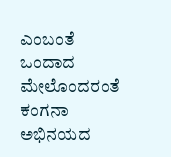ಎಂಬಂತೆ ಒಂದಾದ ಮೇಲೊಂದರಂತೆ ಕಂಗನಾ ಅಭಿನಯದ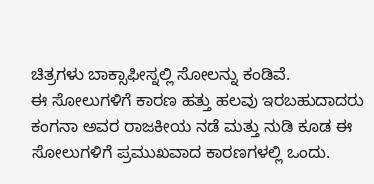ಚಿತ್ರಗಳು ಬಾಕ್ಸಾಫೀಸ್ನಲ್ಲಿ ಸೋಲನ್ನು ಕಂಡಿವೆ.
ಈ ಸೋಲುಗಳಿಗೆ ಕಾರಣ ಹತ್ತು ಹಲವು ಇರಬಹುದಾದರು ಕಂಗನಾ ಅವರ ರಾಜಕೀಯ ನಡೆ ಮತ್ತು ನುಡಿ ಕೂಡ ಈ ಸೋಲುಗಳಿಗೆ ಪ್ರಮುಖವಾದ ಕಾರಣಗಳಲ್ಲಿ ಒಂದು.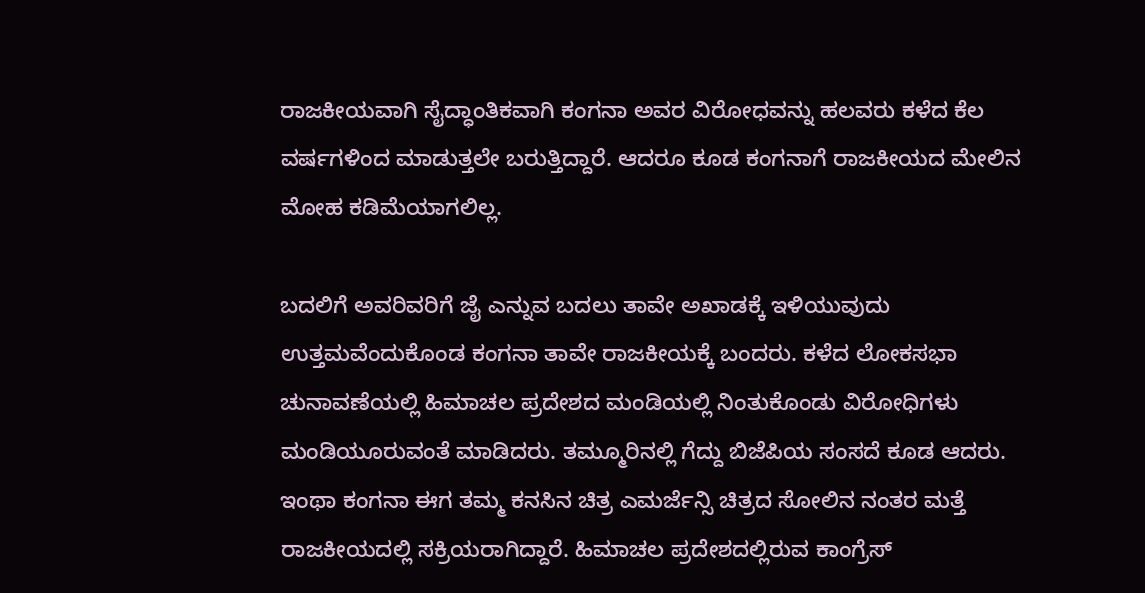ರಾಜಕೀಯವಾಗಿ ಸೈದ್ಧಾಂತಿಕವಾಗಿ ಕಂಗನಾ ಅವರ ವಿರೋಧವನ್ನು ಹಲವರು ಕಳೆದ ಕೆಲ ವರ್ಷಗಳಿಂದ ಮಾಡುತ್ತಲೇ ಬರುತ್ತಿದ್ದಾರೆ. ಆದರೂ ಕೂಡ ಕಂಗನಾಗೆ ರಾಜಕೀಯದ ಮೇಲಿನ ಮೋಹ ಕಡಿಮೆಯಾಗಲಿಲ್ಲ.

ಬದಲಿಗೆ ಅವರಿವರಿಗೆ ಜೈ ಎನ್ನುವ ಬದಲು ತಾವೇ ಅಖಾಡಕ್ಕೆ ಇಳಿಯುವುದು ಉತ್ತಮವೆಂದುಕೊಂಡ ಕಂಗನಾ ತಾವೇ ರಾಜಕೀಯಕ್ಕೆ ಬಂದರು. ಕಳೆದ ಲೋಕಸಭಾ ಚುನಾವಣೆಯಲ್ಲಿ ಹಿಮಾಚಲ ಪ್ರದೇಶದ ಮಂಡಿಯಲ್ಲಿ ನಿಂತುಕೊಂಡು ವಿರೋಧಿಗಳು ಮಂಡಿಯೂರುವಂತೆ ಮಾಡಿದರು. ತಮ್ಮೂರಿನಲ್ಲಿ ಗೆದ್ದು ಬಿಜೆಪಿಯ ಸಂಸದೆ ಕೂಡ ಆದರು.
ಇಂಥಾ ಕಂಗನಾ ಈಗ ತಮ್ಮ ಕನಸಿನ ಚಿತ್ರ ಎಮರ್ಜೆನ್ಸಿ ಚಿತ್ರದ ಸೋಲಿನ ನಂತರ ಮತ್ತೆ ರಾಜಕೀಯದಲ್ಲಿ ಸಕ್ರಿಯರಾಗಿದ್ದಾರೆ. ಹಿಮಾಚಲ ಪ್ರದೇಶದಲ್ಲಿರುವ ಕಾಂಗ್ರೆಸ್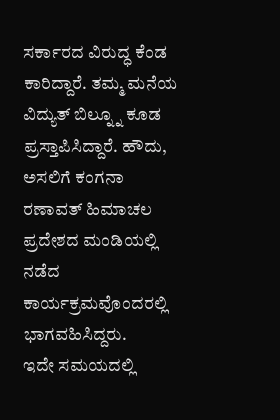ಸರ್ಕಾರದ ವಿರುದ್ಧ ಕೆಂಡ ಕಾರಿದ್ದಾರೆ. ತಮ್ಮ ಮನೆಯ ವಿದ್ಯುತ್ ಬಿಲ್ನ್ನೂ ಕೂಡ ಪ್ರಸ್ತಾಪಿಸಿದ್ದಾರೆ. ಹೌದು, ಅಸಲಿಗೆ ಕಂಗನಾ ರಣಾವತ್ ಹಿಮಾಚಲ ಪ್ರದೇಶದ ಮಂಡಿಯಲ್ಲಿ ನಡೆದ ಕಾರ್ಯಕ್ರಮವೊಂದರಲ್ಲಿ ಭಾಗವಹಿಸಿದ್ದರು.
ಇದೇ ಸಮಯದಲ್ಲಿ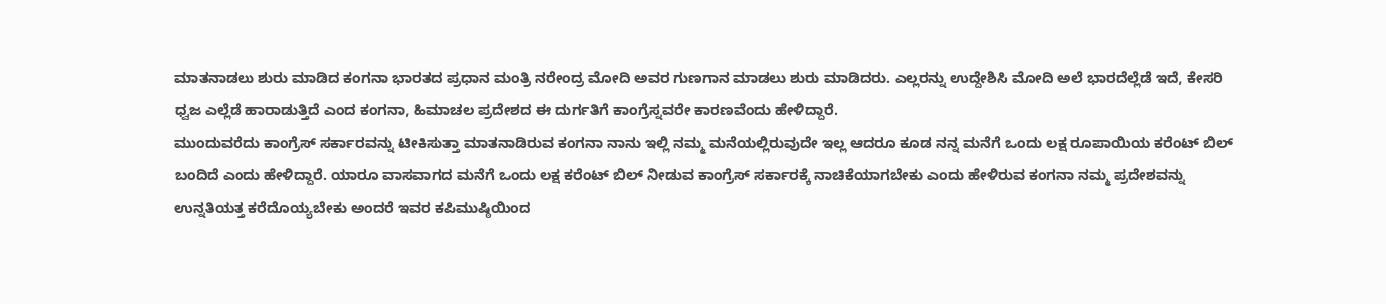ಮಾತನಾಡಲು ಶುರು ಮಾಡಿದ ಕಂಗನಾ ಭಾರತದ ಪ್ರಧಾನ ಮಂತ್ರಿ ನರೇಂದ್ರ ಮೋದಿ ಅವರ ಗುಣಗಾನ ಮಾಡಲು ಶುರು ಮಾಡಿದರು. ಎಲ್ಲರನ್ನು ಉದ್ದೇಶಿಸಿ ಮೋದಿ ಅಲೆ ಭಾರದೆಲ್ಲೆಡೆ ಇದೆ, ಕೇಸರಿ ಧ್ವಜ ಎಲ್ಲೆಡೆ ಹಾರಾಡುತ್ತಿದೆ ಎಂದ ಕಂಗನಾ, ಹಿಮಾಚಲ ಪ್ರದೇಶದ ಈ ದುರ್ಗತಿಗೆ ಕಾಂಗ್ರೆಸ್ನವರೇ ಕಾರಣವೆಂದು ಹೇಳಿದ್ದಾರೆ.
ಮುಂದುವರೆದು ಕಾಂಗ್ರೆಸ್ ಸರ್ಕಾರವನ್ನು ಟೀಕಿಸುತ್ತಾ ಮಾತನಾಡಿರುವ ಕಂಗನಾ ನಾನು ಇಲ್ಲಿ ನಮ್ಮ ಮನೆಯಲ್ಲಿರುವುದೇ ಇಲ್ಲ ಆದರೂ ಕೂಡ ನನ್ನ ಮನೆಗೆ ಒಂದು ಲಕ್ಷ ರೂಪಾಯಿಯ ಕರೆಂಟ್ ಬಿಲ್ ಬಂದಿದೆ ಎಂದು ಹೇಳಿದ್ದಾರೆ. ಯಾರೂ ವಾಸವಾಗದ ಮನೆಗೆ ಒಂದು ಲಕ್ಷ ಕರೆಂಟ್ ಬಿಲ್ ನೀಡುವ ಕಾಂಗ್ರೆಸ್ ಸರ್ಕಾರಕ್ಕೆ ನಾಚಿಕೆಯಾಗಬೇಕು ಎಂದು ಹೇಳಿರುವ ಕಂಗನಾ ನಮ್ಮ ಪ್ರದೇಶವನ್ನು ಉನ್ನತಿಯತ್ತ ಕರೆದೊಯ್ಯಬೇಕು ಅಂದರೆ ಇವರ ಕಪಿಮುಷ್ಠಿಯಿಂದ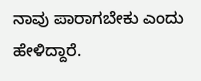ನಾವು ಪಾರಾಗಬೇಕು ಎಂದು ಹೇಳಿದ್ದಾರೆ.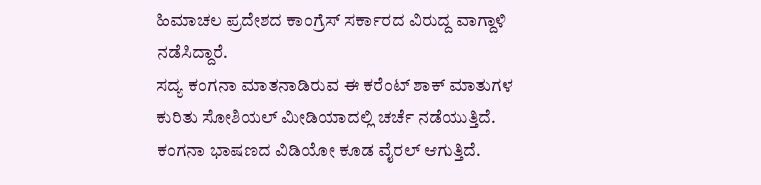ಹಿಮಾಚಲ ಪ್ರದೇಶದ ಕಾಂಗ್ರೆಸ್ ಸರ್ಕಾರದ ವಿರುದ್ದ ವಾಗ್ದಾಳಿ ನಡೆಸಿದ್ದಾರೆ.
ಸದ್ಯ ಕಂಗನಾ ಮಾತನಾಡಿರುವ ಈ ಕರೆಂಟ್ ಶಾಕ್ ಮಾತುಗಳ ಕುರಿತು ಸೋಶಿಯಲ್ ಮೀಡಿಯಾದಲ್ಲಿ ಚರ್ಚೆ ನಡೆಯುತ್ತಿದೆ. ಕಂಗನಾ ಭಾಷಣದ ವಿಡಿಯೋ ಕೂಡ ವೈರಲ್ ಆಗುತ್ತಿದೆ.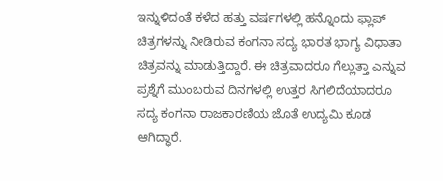ಇನ್ನುಳಿದಂತೆ ಕಳೆದ ಹತ್ತು ವರ್ಷಗಳಲ್ಲಿ ಹನ್ನೊಂದು ಫ್ಲಾಪ್ ಚಿತ್ರಗಳನ್ನು ನೀಡಿರುವ ಕಂಗನಾ ಸದ್ಯ ಭಾರತ ಭಾಗ್ಯ ವಿಧಾತಾ ಚಿತ್ರವನ್ನು ಮಾಡುತ್ತಿದ್ದಾರೆ. ಈ ಚಿತ್ರವಾದರೂ ಗೆಲ್ಲುತ್ತಾ ಎನ್ನುವ ಪ್ರಶ್ನೆಗೆ ಮುಂಬರುವ ದಿನಗಳಲ್ಲಿ ಉತ್ತರ ಸಿಗಲಿದೆಯಾದರೂ ಸದ್ಯ ಕಂಗನಾ ರಾಜಕಾರಣಿಯ ಜೊತೆ ಉದ್ಯಮಿ ಕೂಡ ಆಗಿದ್ಧಾರೆ.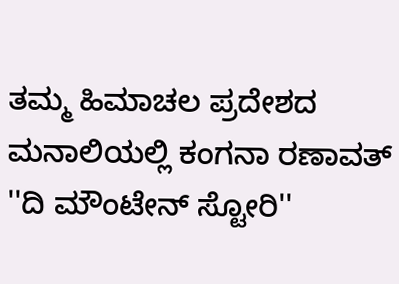ತಮ್ಮ ಹಿಮಾಚಲ ಪ್ರದೇಶದ ಮನಾಲಿಯಲ್ಲಿ ಕಂಗನಾ ರಣಾವತ್ ''ದಿ ಮೌಂಟೇನ್ ಸ್ಟೋರಿ''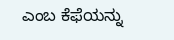ಎಂಬ ಕೆಫೆಯನ್ನು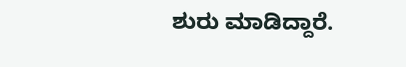ಶುರು ಮಾಡಿದ್ದಾರೆ.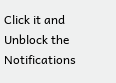Click it and Unblock the Notifications